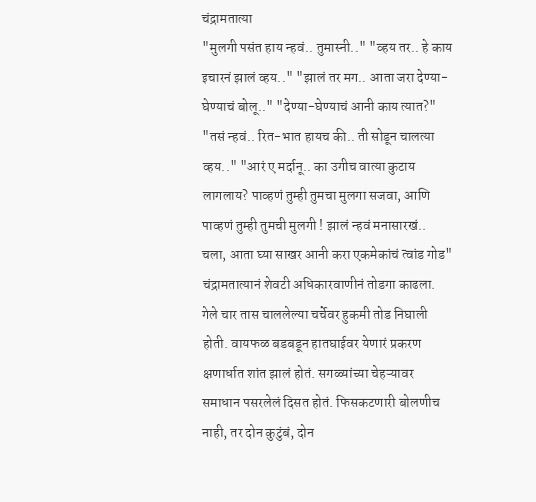चंद्रामतात्या
"मुलगी पसंत हाय न्हवं.. तुमास्नी.." "व्हय तर.. हे काय इचारनं झालं व्हय.." "झालं तर मग.. आता जरा देण्या-घेण्याचं बोलू.." "देण्या-घेण्याचं आनी काय त्यात?" "तसं न्हवं.. रित-भात हायच की.. ती सोडून चालत्या व्हय.." "आरं ए मर्दानू.. का उगीच वात्या कुटाय लागलाय? पाव्हणं तुम्ही तुमचा मुलगा सजवा, आणि पाव्हणं तुम्ही तुमची मुलगी ! झालं न्हवं मनासारखं.. चला, आता घ्या साखर आनी करा एकमेकांचं त्वांड गोड" चंद्रामतात्यानं शेवटी अधिकारवाणीनं तोडगा काढला. गेले चार तास चाललेल्या चर्चेवर हुकमी तोड निघाली होती. वायफळ बडबडून हातघाईवर येणारं प्रकरण क्षणार्धात शांत झालं होतं. सगळ्यांच्या चेहऱ्यावर समाधान पसरलेलं दिसत होतं. फिसकटणारी बोलणीच नाही, तर दोन कुटुंबं, दोन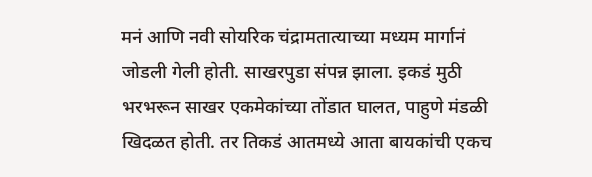मनं आणि नवी सोयरिक चंद्रामतात्याच्या मध्यम मार्गानं जोडली गेली होती. साखरपुडा संपन्न झाला. इकडं मुठी भरभरून साखर एकमेकांच्या तोंडात घालत, पाहुणे मंडळी खिदळत होती. तर तिकडं आतमध्ये आता बायकांची एकच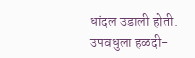धांदल उडाली होती. उपवधुला हळदी-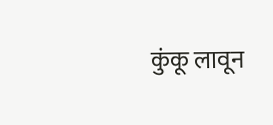कुंकू लावून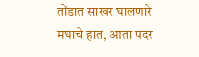तोंडात साखर घालणारे मघाचे हात, आता पदर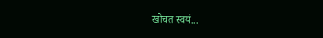खोचत स्वयं...